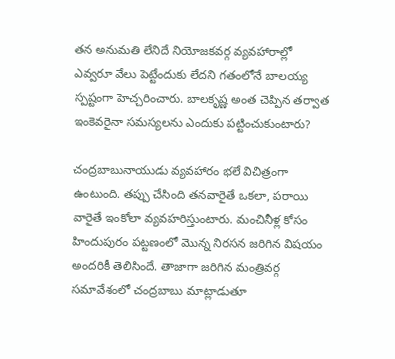తన అనుమతి లేనిదే నియోజకవర్గ వ్యవహారాల్లో ఎవ్వరూ వేలు పెట్టేందుకు లేదని గతంలోనే బాలయ్య స్పష్టంగా హెచ్చరించారు. బాలకృష్ణ అంత చెప్పిన తర్వాత ఇంకెవరైనా సమస్యలను ఎందుకు పట్టించుకుంటారు?

చంద్రబాబునాయుడు వ్యవహారం భలే విచిత్రంగా ఉంటుంది. తప్పు చేసింది తనవారైతే ఒకలా, పరాయి వారైతే ఇంకోలా వ్యవహరిస్తుంటారు. మంచినీళ్ల కోసం హిందుపురం పట్టణంలో మొన్న నిరసన జరిగిన విషయం అందరికీ తెలిసిందే. తాజాగా జరిగిన మంత్రివర్గ సమావేశంలో చంద్రబాబు మాట్లాడుతూ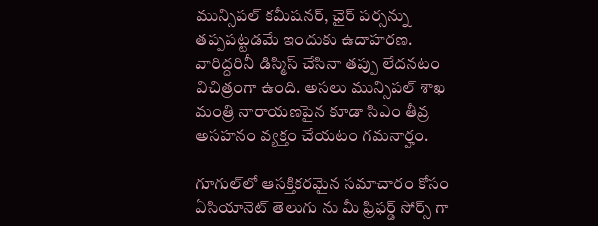మున్సిపల్ కమీషనర్, ఛైర్ పర్సన్ను తప్పపట్టడమే ఇందుకు ఉదాహరణ. వారిద్దరినీ డిస్మిస్ చేసినా తప్పు లేదనటం విచిత్రంగా ఉంది. అసలు మున్సిపల్ శాఖ మంత్రి నారాయణపైన కూడా సిఎం తీవ్ర అసహనం వ్యక్తం చేయటం గమనార్హం.

గూగుల్‌లో ఆసక్తికరమైన సమాచారం కోసం ఏసియానెట్ తెలుగు ను మీ ఫ్రిఫర్డ్ సోర్స్ గా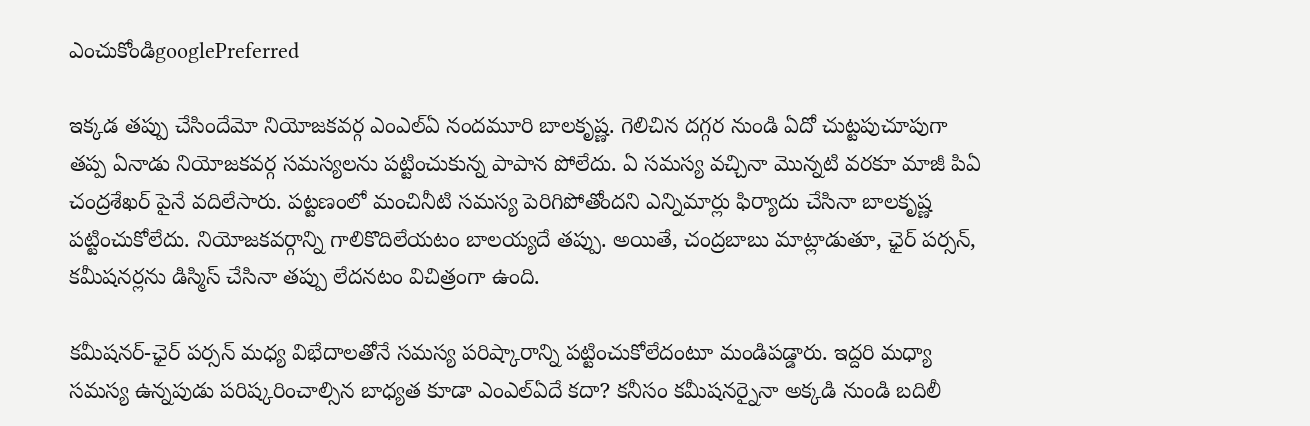ఎంచుకోండిgooglePreferred

ఇక్కడ తప్పు చేసిందేమో నియోజకవర్గ ఎంఎల్ఏ నందమూరి బాలకృష్ణ. గెలిచిన దగ్గర నుండి ఏదో చుట్టపుచూపుగా తప్ప ఏనాడు నియోజకవర్గ సమస్యలను పట్టించుకున్న పాపాన పోలేదు. ఏ సమస్య వచ్చినా మొన్నటి వరకూ మాజీ పిఏ చంద్రశేఖర్ పైనే వదిలేసారు. పట్టణంలో మంచినీటి సమస్య పెరిగిపోతోందని ఎన్నిమార్లు ఫిర్యాదు చేసినా బాలకృష్ణ పట్టించుకోలేదు. నియోజకవర్గాన్ని గాలికొదిలేయటం బాలయ్యదే తప్పు. అయితే, చంద్రబాబు మాట్లాడుతూ, ఛైర్ పర్సన్, కమీషనర్లను డిస్మిస్ చేసినా తప్పు లేదనటం విచిత్రంగా ఉంది.

కమీషనర్-ఛైర్ పర్సన్ మధ్య విభేదాలతోనే సమస్య పరిష్కారాన్ని పట్టించుకోలేదంటూ మండిపడ్డారు. ఇద్దరి మధ్యా సమస్య ఉన్నపుడు పరిష్కరించాల్సిన బాధ్యత కూడా ఎంఎల్ఏదే కదా? కనీసం కమీషనర్నైనా అక్కడి నుండి బదిలీ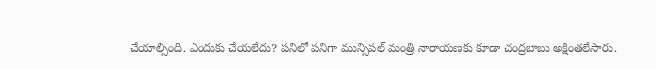చేయాల్సింది. ఎందుకు చేయలేదు? పనిలో పనిగా మున్సిపల్ మంత్రి నారాయణకు కూడా చంద్రబాబు అక్షింతలేసారు.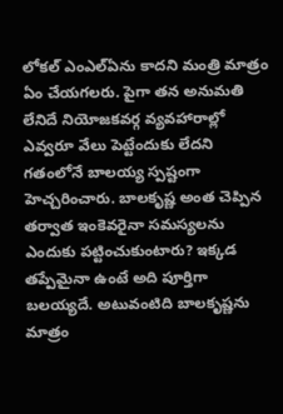లోకల్ ఎంఎల్ఏను కాదని మంత్రి మాత్రం ఏం చేయగలరు. పైగా తన అనుమతి లేనిదే నియోజకవర్గ వ్యవహారాల్లో ఎవ్వరూ వేలు పెట్టేందుకు లేదని గతంలోనే బాలయ్య స్పష్టంగా హెచ్చరించారు. బాలకృష్ణ అంత చెప్పిన తర్వాత ఇంకెవరైనా సమస్యలను ఎందుకు పట్టించుకుంటారు? ఇక్కడ తప్పేమైనా ఉంటే అది పూర్తిగా బలయ్యదే. అటువంటిది బాలకృష్ణను మాత్రం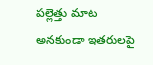పల్లెత్తు మాట అనకుండా ఇతరులపై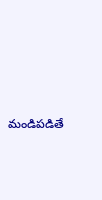మండిపడితే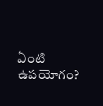ఏంటి ఉపయోగం?